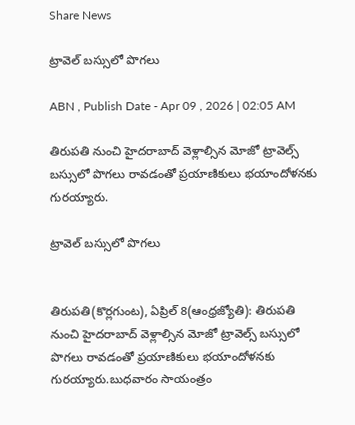Share News

ట్రావెల్‌ బస్సులో పొగలు

ABN , Publish Date - Apr 09 , 2026 | 02:05 AM

తిరుపతి నుంచి హైదరాబాద్‌ వెళ్లాల్సిన మోజో ట్రావెల్స్‌ బస్సులో పొగలు రావడంతో ప్రయాణికులు భయాందోళనకు గురయ్యారు.

ట్రావెల్‌ బస్సులో పొగలు


తిరుపతి(కొర్లగుంట), ఏప్రిల్‌ 8(ఆంధ్రజ్యోతి): తిరుపతి నుంచి హైదరాబాద్‌ వెళ్లాల్సిన మోజో ట్రావెల్స్‌ బస్సులో పొగలు రావడంతో ప్రయాణికులు భయాందోళనకు గురయ్యారు.బుధవారం సాయంత్రం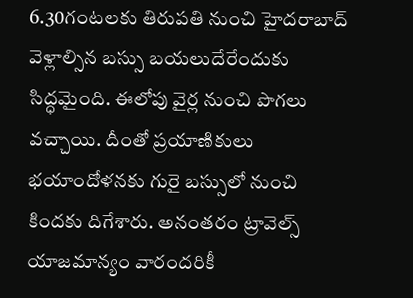6.30గంటలకు తిరుపతి నుంచి హైదరాబాద్‌ వెళ్లాల్సిన బస్సు బయలుదేరేందుకు సిద్ధమైంది. ఈలోపు వైర్ల నుంచి పొగలు వచ్చాయి. దీంతో ప్రయాణికులు భయాందోళనకు గురై బస్సులో నుంచి కిందకు దిగేశారు. అనంతరం ట్రావెల్స్‌ యాజమాన్యం వారందరికీ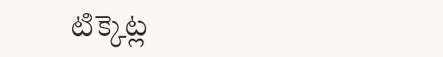టిక్కెట్ల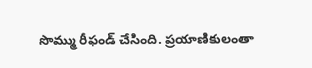సొమ్ము రీఫండ్‌ చేసింది. ప్రయాణికులంతా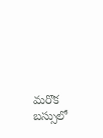మరొక బస్సులో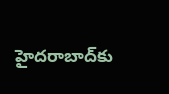హైదరాబాద్‌కు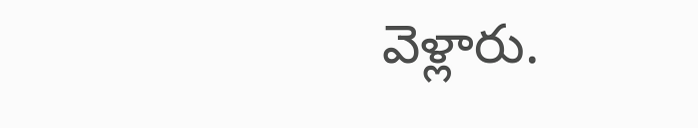వెళ్లారు.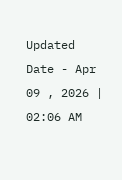Updated Date - Apr 09 , 2026 | 02:06 AM